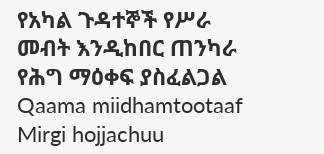የአካል ጉዳተኞች የሥራ መብት እንዲከበር ጠንካራ የሕግ ማዕቀፍ ያስፈልጋል
Qaama miidhamtootaaf Mirgi hojjachuu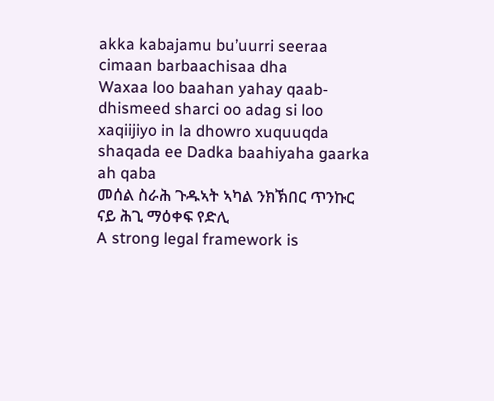akka kabajamu bu’uurri seeraa cimaan barbaachisaa dha
Waxaa loo baahan yahay qaab-dhismeed sharci oo adag si loo xaqiijiyo in la dhowro xuquuqda shaqada ee Dadka baahiyaha gaarka ah qaba
መሰል ስራሕ ጉዱኣት ኣካል ንክኽበር ጥንኩር ናይ ሕጊ ማዕቀፍ የድሊ
A strong legal framework is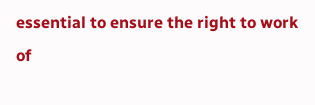essential to ensure the right to work of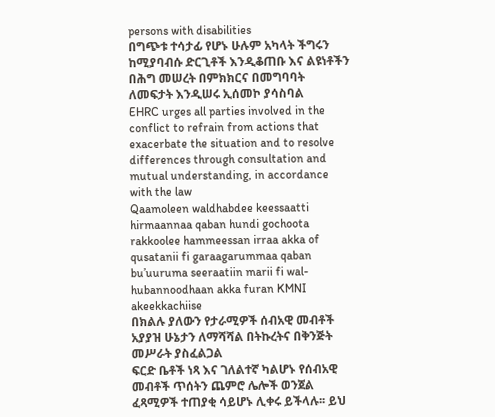persons with disabilities
በግጭቱ ተሳታፊ የሆኑ ሁሉም አካላት ችግሩን ከሚያባብሱ ድርጊቶች እንዲቆጠቡ እና ልዩነቶችን በሕግ መሠረት በምክክርና በመግባባት ለመፍታት እንዲሠሩ ኢሰመኮ ያሳስባል
EHRC urges all parties involved in the conflict to refrain from actions that exacerbate the situation and to resolve differences through consultation and mutual understanding, in accordance with the law
Qaamoleen waldhabdee keessaatti hirmaannaa qaban hundi gochoota rakkoolee hammeessan irraa akka of qusatanii fi garaagarummaa qaban bu’uuruma seeraatiin marii fi wal-hubannoodhaan akka furan KMNI akeekkachiise
በክልሉ ያለውን የታራሚዎች ሰብአዊ መብቶች አያያዝ ሁኔታን ለማሻሻል በትኩረትና በቅንጅት መሥራት ያስፈልጋል
ፍርድ ቤቶች ነጻ እና ገለልተኛ ካልሆኑ የሰብአዊ መብቶች ጥሰትን ጨምሮ ሌሎች ወንጀል ፈጻሚዎች ተጠያቂ ሳይሆኑ ሊቀሩ ይችላሉ፡፡ ይህ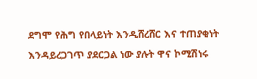ደግሞ የሕግ የበላይነት እንዲሸረሸር እና ተጠያቂነት እንዳይረጋገጥ ያደርጋል ነው ያሉት ዋና ኮሚሽነሩ